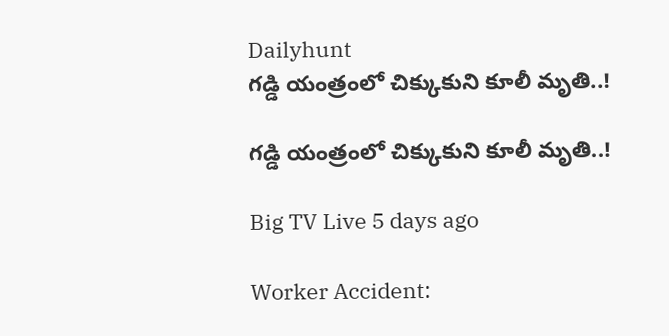Dailyhunt
గడ్డి యంత్రంలో చిక్కుకుని కూలీ మృతి..!

గడ్డి యంత్రంలో చిక్కుకుని కూలీ మృతి..!

Big TV Live 5 days ago

Worker Accident: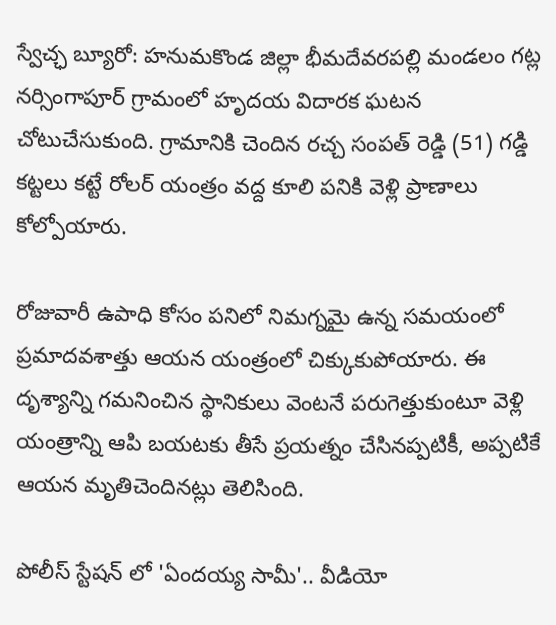స్వేచ్ఛ బ్యూరో: హనుమకొండ జిల్లా భీమదేవరపల్లి మండలం గట్ల నర్సింగాపూర్ గ్రామంలో హృదయ విదారక ఘటన చోటుచేసుకుంది. గ్రామానికి చెందిన రచ్చ సంపత్ రెడ్డి (51) గడ్డి కట్టలు కట్టే రోలర్ యంత్రం వద్ద కూలి పనికి వెళ్లి ప్రాణాలు కోల్పోయారు.

రోజువారీ ఉపాధి కోసం పనిలో నిమగ్నమై ఉన్న సమయంలో ప్రమాదవశాత్తు ఆయన యంత్రంలో చిక్కుకుపోయారు. ఈ దృశ్యాన్ని గమనించిన స్థానికులు వెంటనే పరుగెత్తుకుంటూ వెళ్లి యంత్రాన్ని ఆపి బయటకు తీసే ప్రయత్నం చేసినప్పటికీ, అప్పటికే ఆయన మృతిచెందినట్లు తెలిసింది.

పోలీస్ స్టేషన్ లో 'ఏందయ్య సామీ'.. వీడియో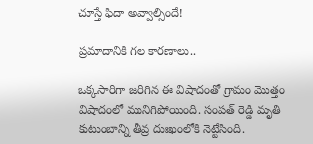చూస్తే ఫిదా అవ్వాల్సిందే!

ప్రమాదానికి గల కారణాలు..

ఒక్కసారిగా జరిగిన ఈ విషాదంతో గ్రామం మొత్తం విషాదంలో మునిగిపోయింది. సంపత్ రెడ్డి మృతి కుటుంబాన్ని తీవ్ర దుఃఖంలోకి నెట్టేసింది.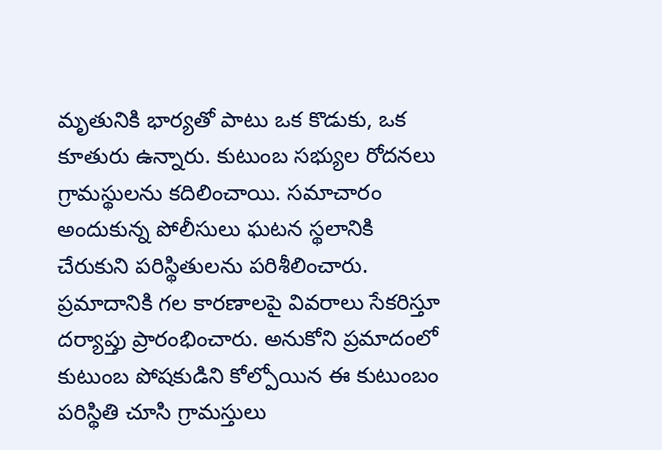మృతునికి భార్యతో పాటు ఒక కొడుకు, ఒక కూతురు ఉన్నారు. కుటుంబ సభ్యుల రోదనలు గ్రామస్థులను కదిలించాయి. సమాచారం అందుకున్న పోలీసులు ఘటన స్థలానికి చేరుకుని పరిస్థితులను పరిశీలించారు. ప్రమాదానికి గల కారణాలపై వివరాలు సేకరిస్తూ దర్యాప్తు ప్రారంభించారు. అనుకోని ప్రమాదంలో కుటుంబ పోషకుడిని కోల్పోయిన ఈ కుటుంబం పరిస్థితి చూసి గ్రామస్తులు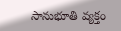సానుభూతి వ్యక్తం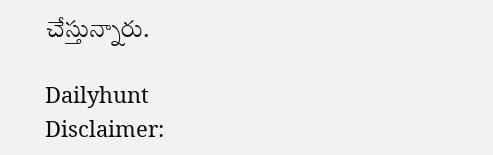చేస్తున్నారు.

Dailyhunt
Disclaimer: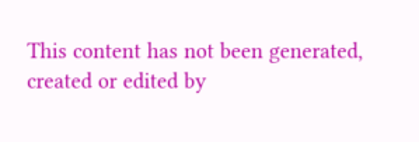This content has not been generated, created or edited by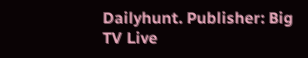Dailyhunt. Publisher: Big TV Live